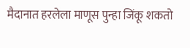मैदानात हरलेला माणूस पुन्हा जिंकू शकतो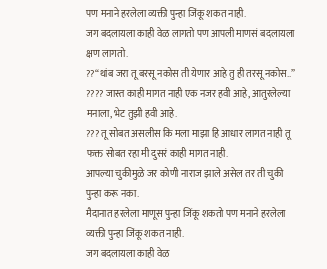पण मनाने हरलेला व्यक्ती पुन्हा जिंकू शकत नाही.
जग बदलायला काही वेळ लागतो पण आपली माणसं बदलायला क्षण लागतो.
??“थांब जरा तू बरसू नकोस ती येणार आहे तु ही तरसू नकोस..”
???? जास्त काही मागत नाही एक नजर हवी आहे, आतुरलेल्या मनाला, भेट तुझी हवी आहे.
??? तू सोबत असलीस कि मला माझा हि आधार लागत नाही तू फक्त सोबत रहा मी दुसरं काही मागत नाही.
आपल्या चुकीमुळे जर कोणी नाराज झाले असेल तर ती चुकी पुन्हा करू नका.
मैदानात हरलेला माणूस पुन्हा जिंकू शकतो पण मनाने हरलेला व्यक्ती पुन्हा जिंकू शकत नाही.
जग बदलायला काही वेळ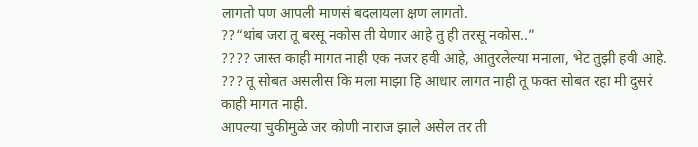लागतो पण आपली माणसं बदलायला क्षण लागतो.
??“थांब जरा तू बरसू नकोस ती येणार आहे तु ही तरसू नकोस..”
???? जास्त काही मागत नाही एक नजर हवी आहे, आतुरलेल्या मनाला, भेट तुझी हवी आहे.
??? तू सोबत असलीस कि मला माझा हि आधार लागत नाही तू फक्त सोबत रहा मी दुसरं काही मागत नाही.
आपल्या चुकीमुळे जर कोणी नाराज झाले असेल तर ती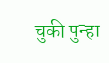चुकी पुन्हा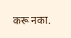करू नका.